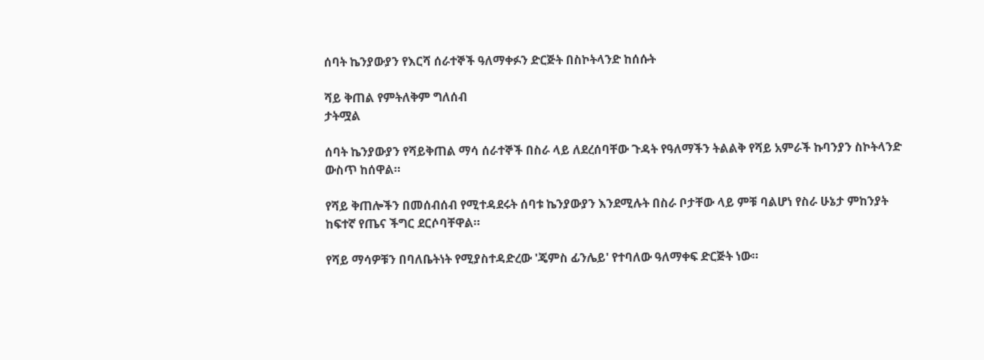ሰባት ኬንያውያን የእርሻ ሰራተኞች ዓለማቀፉን ድርጅት በስኮትላንድ ከሰሱት

ሻይ ቅጠል የምትለቅም ግለሰብ
ታትሟል

ሰባት ኬንያውያን የሻይቅጠል ማሳ ሰራተኞች በስራ ላይ ለደረሰባቸው ጉዳት የዓለማችን ትልልቅ የሻይ አምራች ኩባንያን ስኮትላንድ ውስጥ ከሰዋል።

የሻይ ቅጠሎችን በመሰብሰብ የሚተዳደሩት ሰባቱ ኬንያውያን እንደሚሉት በስራ ቦታቸው ላይ ምቹ ባልሆነ የስራ ሁኔታ ምከንያት ከፍተኛ የጤና ችግር ደርሶባቸዋል።

የሻይ ማሳዎቹን በባለቤትነት የሚያስተዳድረው 'ጄምስ ፊንሌይ' የተባለው ዓለማቀፍ ድርጅት ነው።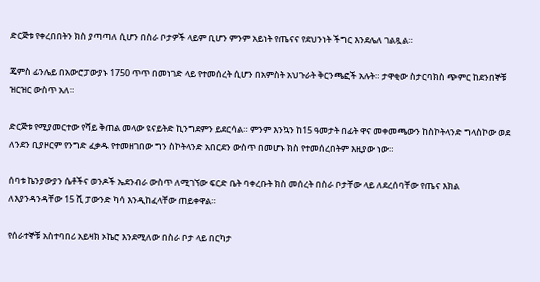ድርጅቱ የቀረበበትን ክስ ያጣጣለ ሲሆን በስራ ቦታዎች ላይም ቢሆን ምንም አይነት የጤናና የደህንነት ችግር እንደሌለ ገልጿል።

ጄምስ ፊንሌይ በአውሮፓውያኑ 1750 ጥጥ በመነገድ ላይ የተመሰረት ሲሆን በአምስት አህጉራት ቅርንጫፎች አሉት። ታዋቂው ስታርባክስ ጭምር ከደንበኞቹ ዝርዝር ውስጥ አለ።

ድርጅቱ የሚያመርተው የሻይ ቅጠል መላው ዩናይትድ ኪንግደምን ይደርሳል። ምንም እንኳን ከ15 ዓመታት በፊት ዋና መቀመጫውን ከስኮትላንድ ግላስኮው ወደ ለንደን ቢያዞርም የንግድ ፈቃዱ የተመዘገበው ግን ስኮትላንድ አበርደን ውስጥ በመሆኑ ክስ የተመሰረበትም እዚያው ነው።

ሰባቱ ኬንያውያን ሴቶችና ወንዶች ኤደንብራ ውስጥ ለሚገኘው ፍርድ ቤት ባቀረቡት ክስ መሰረት በስራ ቦታቸው ላይ ለደረሰባቸው የጤና እክል ለእያንዳንዳቸው 15 ሺ ፓውንድ ካሳ እንዲከፈላቸው ጠይቀዋል።

የሰራተኞቹ አስተባበሪ አይዛክ ኦኬሮ እንደሚለው በስራ ቦታ ላይ በርካታ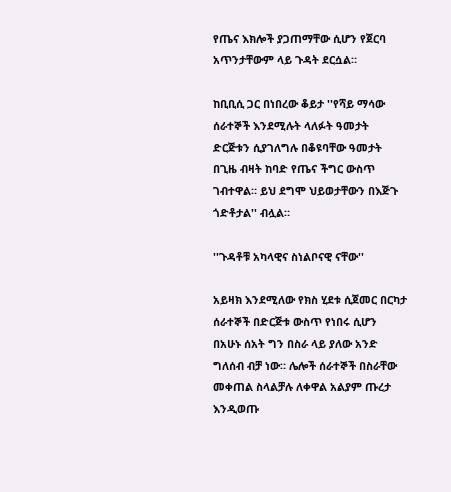የጤና እክሎች ያጋጠማቸው ሲሆን የጀርባ አጥንታቸውም ላይ ጉዳት ደርሷል።

ከቢቢሲ ጋር በነበረው ቆይታ ''የሻይ ማሳው ሰራተኞች እንደሚሉት ላለፉት ዓመታት ድርጅቱን ሲያገለግሉ በቆዩባቸው ዓመታት በጊዜ ብዛት ከባድ የጤና ችግር ውስጥ ገብተዋል። ይህ ደግሞ ህይወታቸውን በእጅጉ ጎድቶታል'' ብሏል።

''ጉዳቶቹ አካላዊና ስነልቦናዊ ናቸው''

አይዛክ እንደሚለው የክስ ሂደቱ ሲጀመር በርካታ ሰራተኞች በድርጅቱ ውስጥ የነበሩ ሲሆን በአሁኑ ሰአት ግን በስራ ላይ ያለው አንድ ግለሰብ ብቻ ነው። ሌሎች ሰራተኞች በስራቸው መቀጠል ስላልቻሉ ለቀዋል አልያም ጡረታ እንዲወጡ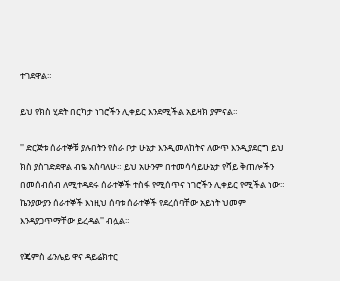ተገደዋል።

ይህ የክስ ሂደት በርካታ ነገሮችን ሊቀይር እንደሚችል አይዛክ ያምናል።

'' ድርጅቱ ሰራተኞቹ ያሉበትን የስራ ቦታ ሁኔታ እንዲመለከትና ለውጥ እንዲያደርግ ይህ ክስ ያስገድደዋል ብዬ አስባለሁ። ይህ አሁንም በተመሳሳይሁኔታ የሻይ ቅጠሎችን በመሰብሰብ ለሚተዳደሩ ሰራተኞች ተስፋ የሚሰጥና ነገሮችን ሊቀይር የሚችል ነው። ኬንያውያን ሰራተኞች እነዚህ ሰባቱ ሰራተኞች የደረሰባቸው አይነት ህመም እንዳያጋጥማቸው ይረዳል'' ብሏል።

የጄምስ ፊንሌይ ዋና ዳይሬክተር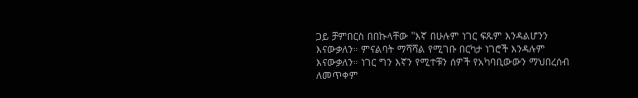ጋይ ቻምበርስ በበኩላቸው ''እኛ በሁሉም ነገር ፍጹም እንዳልሆንን እናውቃለን። ምናልባት ማሻሻል የሚገቡ በርካታ ነገሮች እንዳሉም እናውቃለን። ነገር ግን እኛን የሚተቹን ሰዎች የአካባቢውውን ማህበረሰብ ለመጥቀም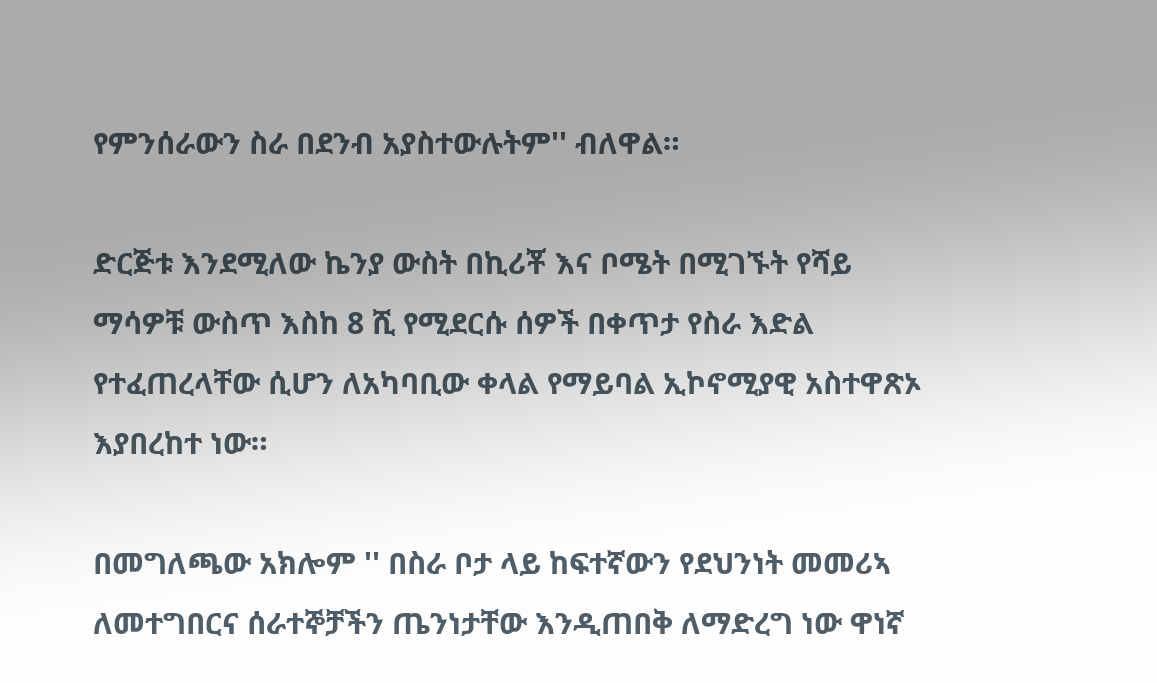የምንሰራውን ስራ በደንብ አያስተውሉትም'' ብለዋል።

ድርጅቱ እንደሚለው ኬንያ ውስት በኪሪቾ እና ቦሜት በሚገኙት የሻይ ማሳዎቹ ውስጥ እስከ 8 ሺ የሚደርሱ ሰዎች በቀጥታ የስራ እድል የተፈጠረላቸው ሲሆን ለአካባቢው ቀላል የማይባል ኢኮኖሚያዊ አስተዋጽኦ እያበረከተ ነው።

በመግለጫው አክሎም '' በስራ ቦታ ላይ ከፍተኛውን የደህንነት መመሪኣ ለመተግበርና ሰራተኞቻችን ጤንነታቸው እንዲጠበቅ ለማድረግ ነው ዋነኛ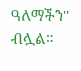ዓለማችን'' ብሏል።